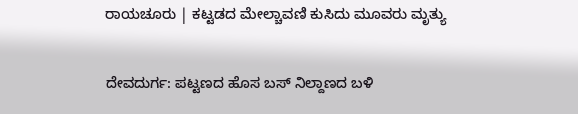ರಾಯಚೂರು | ಕಟ್ಟಡದ ಮೇಲ್ಚಾವಣಿ ಕುಸಿದು ಮೂವರು ಮೃತ್ಯು

ದೇವದುರ್ಗ: ಪಟ್ಟಣದ ಹೊಸ ಬಸ್ ನಿಲ್ದಾಣದ ಬಳಿ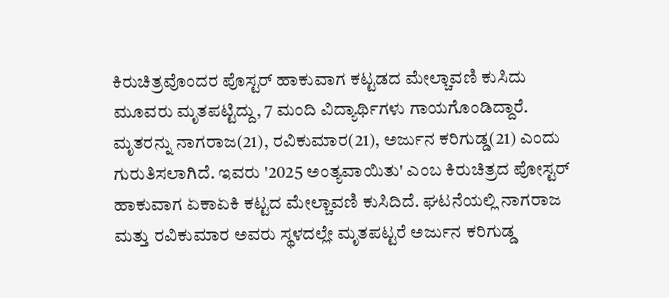ಕಿರುಚಿತ್ರವೊಂದರ ಪೊಸ್ಟರ್ ಹಾಕುವಾಗ ಕಟ್ಟಡದ ಮೇಲ್ಚಾವಣಿ ಕುಸಿದು ಮೂವರು ಮೃತಪಟ್ಟಿದ್ದು, 7 ಮಂದಿ ವಿದ್ಯಾರ್ಥಿಗಳು ಗಾಯಗೊಂಡಿದ್ದಾರೆ.
ಮೃತರನ್ನು ನಾಗರಾಜ(21), ರವಿಕುಮಾರ(21), ಅರ್ಜುನ ಕರಿಗುಡ್ಡ(21) ಎಂದು ಗುರುತಿಸಲಾಗಿದೆ. ಇವರು '2025 ಅಂತ್ಯವಾಯಿತು' ಎಂಬ ಕಿರುಚಿತ್ರದ ಪೋಸ್ಟರ್ ಹಾಕುವಾಗ ಏಕಾಏಕಿ ಕಟ್ಟದ ಮೇಲ್ಚಾವಣಿ ಕುಸಿದಿದೆ. ಘಟನೆಯಲ್ಲಿ ನಾಗರಾಜ ಮತ್ತು ರವಿಕುಮಾರ ಅವರು ಸ್ಥಳದಲ್ಲೇ ಮೃತಪಟ್ಟರೆ ಅರ್ಜುನ ಕರಿಗುಡ್ಡ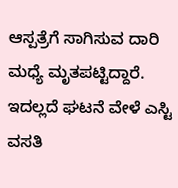ಆಸ್ಪತ್ರೆಗೆ ಸಾಗಿಸುವ ದಾರಿ ಮಧ್ಯೆ ಮೃತಪಟ್ಟಿದ್ದಾರೆ.
ಇದಲ್ಲದೆ ಘಟನೆ ವೇಳೆ ಎಸ್ಟಿ ವಸತಿ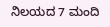ನಿಲಯದ 7 ಮಂದಿ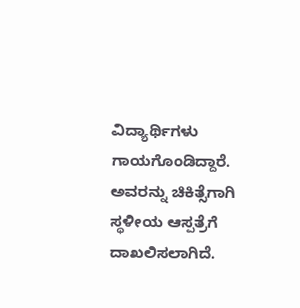ವಿದ್ಯಾರ್ಥಿಗಳು ಗಾಯಗೊಂಡಿದ್ದಾರೆ. ಅವರನ್ನು ಚಿಕಿತ್ಸೆಗಾಗಿ ಸ್ಥಳೀಯ ಆಸ್ಪತ್ರೆಗೆ ದಾಖಲಿಸಲಾಗಿದೆ.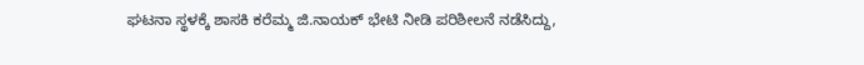ಘಟನಾ ಸ್ಥಳಕ್ಕೆ ಶಾಸಕಿ ಕರೆಮ್ಮ ಜಿ.ನಾಯಕ್ ಭೇಟಿ ನೀಡಿ ಪರಿಶೀಲನೆ ನಡೆಸಿದ್ದು,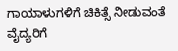ಗಾಯಾಳುಗಳಿಗೆ ಚಿಕಿತ್ಸೆ ನೀಡುವಂತೆ ವೈದ್ಯರಿಗೆ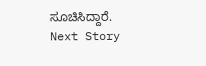ಸೂಚಿಸಿದ್ದಾರೆ.
Next Story